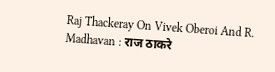Raj Thackeray On Vivek Oberoi And R. Madhavan : राज ठाकरे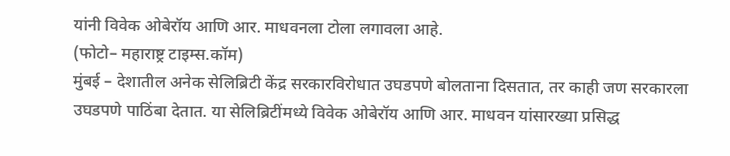यांनी विवेक ओबेरॉय आणि आर. माधवनला टोला लगावला आहे.
(फोटो– महाराष्ट्र टाइम्स.कॉम)
मुंबई – देशातील अनेक सेलिब्रिटी केंद्र सरकारविरोधात उघडपणे बोलताना दिसतात, तर काही जण सरकारला उघडपणे पाठिंबा देतात. या सेलिब्रिटींमध्ये विवेक ओबेरॉय आणि आर. माधवन यांसारख्या प्रसिद्ध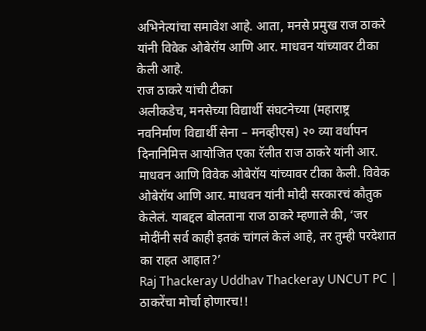अभिनेत्यांचा समावेश आहे. आता, मनसे प्रमुख राज ठाकरे यांनी विवेक ओबेरॉय आणि आर. माधवन यांच्यावर टीका केली आहे.
राज ठाकरे यांची टीका
अलीकडेच, मनसेच्या विद्यार्थी संघटनेच्या (महाराष्ट्र नवनिर्माण विद्यार्थी सेना – मनव्हीएस) २० व्या वर्धापन दिनानिमित्त आयोजित एका रॅलीत राज ठाकरे यांनी आर. माधवन आणि विवेक ओबेरॉय यांच्यावर टीका केली. विवेक ओबेरॉय आणि आर. माधवन यांनी मोदी सरकारचं कौतुक केलेलं. याबद्दल बोलताना राज ठाकरे म्हणाले की, ‘जर मोदींनी सर्व काही इतकं चांगलं केलं आहे, तर तुम्ही परदेशात का राहत आहात?’
Raj Thackeray Uddhav Thackeray UNCUT PC | ठाकरेंचा मोर्चा होणारच!!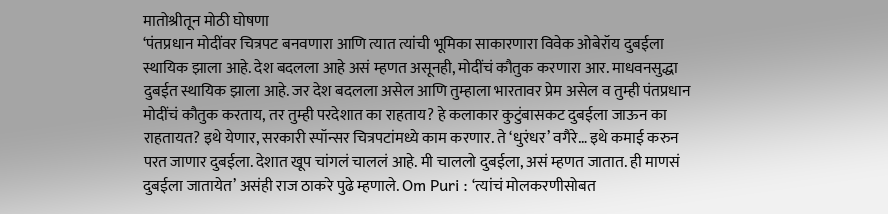मातोश्रीतून मोठी घोषणा
‘पंतप्रधान मोदींवर चित्रपट बनवणारा आणि त्यात त्यांची भूमिका साकारणारा विवेक ओबेरॉय दुबईला स्थायिक झाला आहे. देश बदलला आहे असं म्हणत असूनही, मोदींचं कौतुक करणारा आर. माधवनसुद्धा दुबईत स्थायिक झाला आहे. जर देश बदलला असेल आणि तुम्हाला भारतावर प्रेम असेल व तुम्ही पंतप्रधान मोदींचं कौतुक करताय, तर तुम्ही परदेशात का राहताय? हे कलाकार कुटुंबासकट दुबईला जाऊन का राहतायत? इथे येणार, सरकारी स्पॉन्सर चित्रपटांमध्ये काम करणार. ते ‘धुरंधर’ वगैरे… इथे कमाई करुन परत जाणार दुबईला. देशात खूप चांगलं चाललं आहे. मी चाललो दुबईला, असं म्हणत जातात. ही माणसं दुबईला जातायेत’ असंही राज ठाकरे पुढे म्हणाले. Om Puri : ‘त्यांचं मोलकरणीसोबत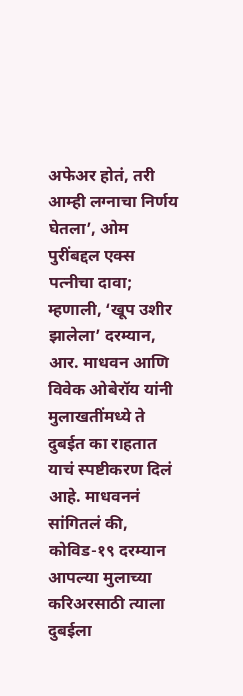अफेअर होतं, तरी आम्ही लग्नाचा निर्णय घेतला’, ओम पुरींबद्दल एक्स पत्नीचा दावा; म्हणाली, ‘खूप उशीर झालेला’ दरम्यान, आर. माधवन आणि विवेक ओबेरॉय यांनी मुलाखतींमध्ये ते दुबईत का राहतात याचं स्पष्टीकरण दिलं आहे. माधवननं सांगितलं की, कोविड-१९ दरम्यान आपल्या मुलाच्या करिअरसाठी त्याला दुबईला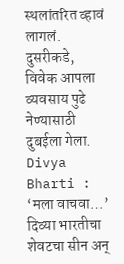स्थलांतरित व्हावं लागलं. दुसरीकडे, विवेक आपला व्यवसाय पुढे नेण्यासाठी दुबईला गेला. Divya Bharti : ‘मला वाचवा…’ दिव्या भारतीचा शेवटचा सीन अन्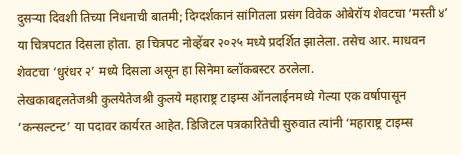दुसऱ्या दिवशी तिच्या निधनाची बातमी; दिग्दर्शकानं सांगितला प्रसंग विवेक ओबेरॉय शेवटचा ‘मस्ती ४’ या चित्रपटात दिसला होता. हा चित्रपट नोव्हेंबर २०२५ मध्ये प्रदर्शित झालेला. तसेच आर. माधवन शेवटचा ‘धुरंधर २’ मध्ये दिसला असून हा सिनेमा ब्लॉकबस्टर ठरलेला.
लेखकाबद्दलतेजश्री कुलयेतेजश्री कुलये महाराष्ट्र टाइम्स ऑनलाईनमध्ये गेल्या एक वर्षापासून ‘कन्सल्टन्ट’ या पदावर कार्यरत आहेत. डिजिटल पत्रकारितेची सुरुवात त्यांनी ‘महाराष्ट्र टाइम्स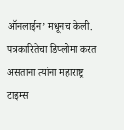ऑनलाईन’ मधूनच केली. पत्रकारितेचा डिप्लोमा करत असताना त्यांना महाराष्ट्र टाइम्स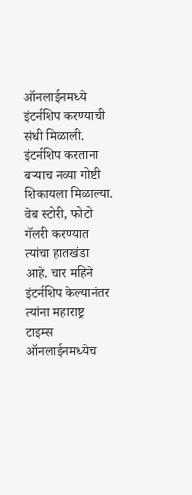ऑनलाईनमध्ये इंटर्नशिप करण्याची संधी मिळाली. इंटर्नशिप करताना बऱ्याच नव्या गोष्टी शिकायला मिळाल्या. वेब स्टोरी, फोटो गॅलरी करण्यात त्यांचा हातखंडा आहे. चार महिने इंटर्नशिप केल्यानंतर त्यांना महाराष्ट्र टाइम्स ऑनलाईनमध्येच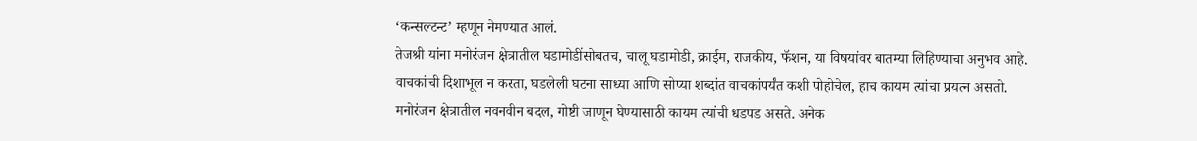‘कन्सल्टन्ट’ म्हणून नेमण्यात आलं.
तेजश्री यांना मनोरंजन क्षेत्रातील घडामोडींसोबतच, चालू घडामोडी, क्राईम, राजकीय, फॅशन, या विषयांवर बातम्या लिहिण्याचा अनुभव आहे. वाचकांची दिशाभूल न करता, घडलेली घटना साध्या आणि सोप्या शब्दांत वाचकांपर्यंत कशी पोहोचेल, हाच कायम त्यांचा प्रयत्न असतो. मनोरंजन क्षेत्रातील नवनवीन बदल, गोष्टी जाणून घेण्यासाठी कायम त्यांची धडपड असते. अनेक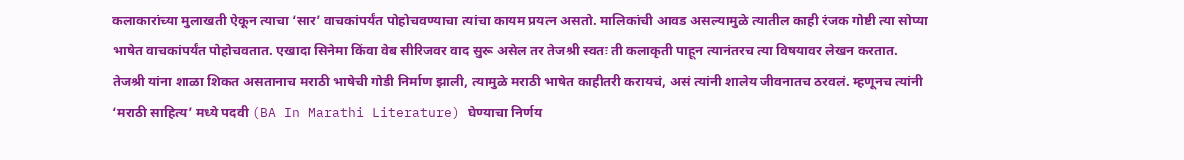कलाकारांच्या मुलाखती ऐकून त्याचा ‘सार’ वाचकांपर्यंत पोहोचवण्याचा त्यांचा कायम प्रयत्न असतो. मालिकांची आवड असल्यामुळे त्यातील काही रंजक गोष्टी त्या सोप्या भाषेत वाचकांपर्यंत पोहोचवतात. एखादा सिनेमा किंवा वेब सीरिजवर वाद सुरू असेल तर तेजश्री स्वतः ती कलाकृती पाहून त्यानंतरच त्या विषयावर लेखन करतात.
तेजश्री यांना शाळा शिकत असतानाच मराठी भाषेची गोडी निर्माण झाली, त्यामुळे मराठी भाषेत काहीतरी करायचं, असं त्यांनी शालेय जीवनातच ठरवलं. म्हणूनच त्यांनी ‘मराठी साहित्य’ मध्ये पदवी (BA In Marathi Literature) घेण्याचा निर्णय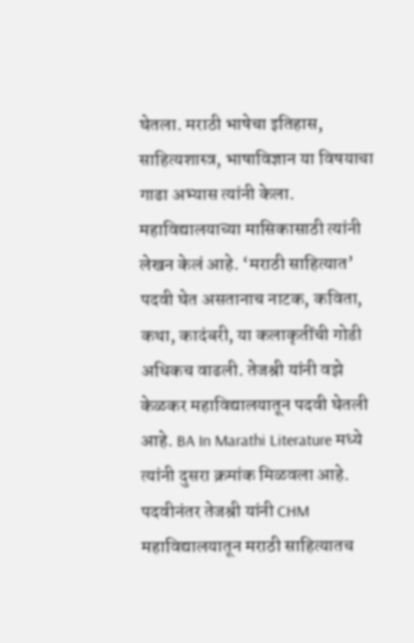घेतला. मराठी भाषेचा इतिहास, साहित्यशास्त्र, भाषाविज्ञान या विषयाचा गाढा अभ्यास त्यांनी केला. महाविद्यालयाच्या मासिकासाठी त्यांनी लेखन केलं आहे. ‘मराठी साहित्यात’ पदवी घेत असतानाच नाटक, कविता, कथा, कादंबरी, या कलाकृतींची गोडी अधिकच वाढली. तेजश्री यांनी वझे केळकर महाविद्यालयातून पदवी घेतली आहे. BA In Marathi Literature मध्ये त्यांनी दुसरा क्रमांक मिळवला आहे. पदवीनंतर तेजश्री यांनी CHM महाविद्यालयातून मराठी साहित्यातच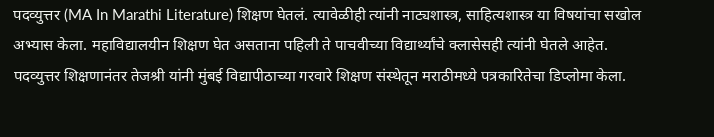पदव्युत्तर (MA In Marathi Literature) शिक्षण घेतलं. त्यावेळीही त्यांनी नाट्यशास्त्र, साहित्यशास्त्र या विषयांचा सखोल अभ्यास केला. महाविद्यालयीन शिक्षण घेत असताना पहिली ते पाचवीच्या विद्यार्थ्यांचे क्लासेसही त्यांनी घेतले आहेत.
पदव्युत्तर शिक्षणानंतर तेजश्री यांनी मुंबई विद्यापीठाच्या गरवारे शिक्षण संस्थेतून मराठीमध्ये पत्रकारितेचा डिप्लोमा केला.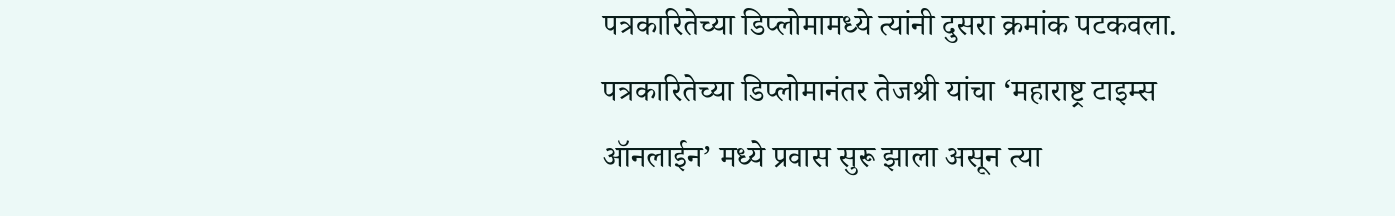पत्रकारितेच्या डिप्लोमामध्ये त्यांनी दुसरा क्रमांक पटकवला. पत्रकारितेच्या डिप्लोमानंतर तेजश्री यांचा ‘महाराष्ट्र टाइम्स ऑनलाईन’ मध्ये प्रवास सुरू झाला असून त्या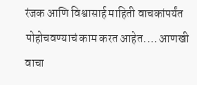रंजक आणि विश्वासार्ह माहिती वाचकांपर्यंत पोहोचवण्याचं काम करत आहेत.… आणखी वाचा